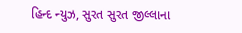હિન્દ ન્યુઝ, સુરત સુરત જીલ્લાના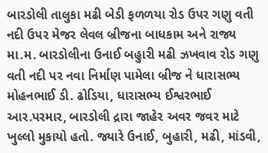બારડોલી તાલુકા મઢી બેડી ફળળયા રોડ ઉપર ગણુ વતી નદી ઉપર મેજર લેવલ બ્રીજના બાધકામ અને રાજ્ય મા.મ. બારડોલીના ઉનાઈ બહુારી મઢી ઝખવાવ રોડ ગણુ વતી નદી પર નવા નિર્માણ પામેલા બ્રીજ ને ધારાસભ્ય મોહનભાઈ ડી. ઢોડિયા, ધારાસભ્ય ઈશ્વરભાઈ આર.પરમાર, બારડોલી દ્રારા જાહેર અવર જવર માટે ખુલ્લો મુકાયો હતો. જ્યારે ઉનાઈ, બુહારી, મઢી, માંડવી,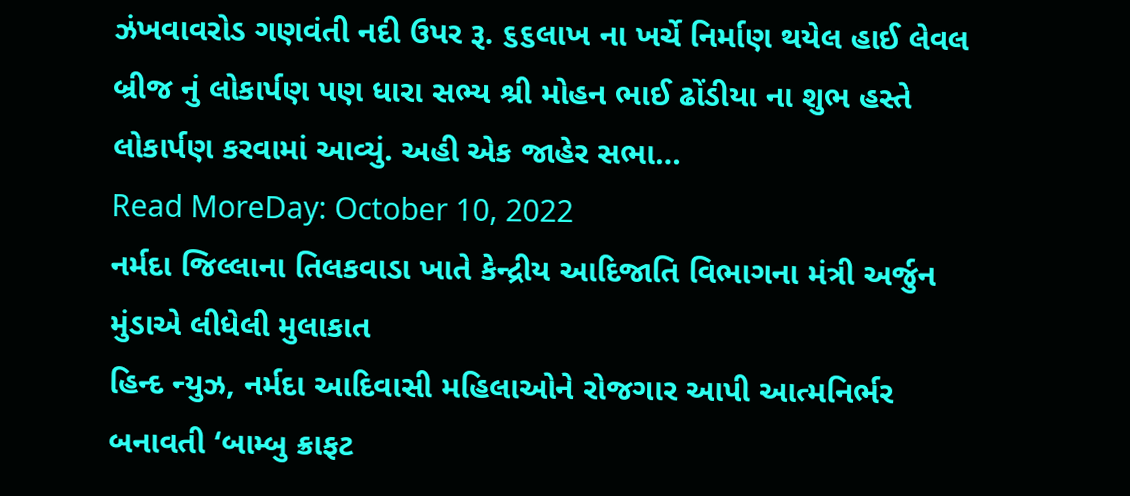ઝંખવાવરોડ ગણવંતી નદી ઉપર રૂ. ૬૬લાખ ના ખર્ચે નિર્માણ થયેલ હાઈ લેવલ બ્રીજ નું લોકાર્પણ પણ ધારા સભ્ય શ્રી મોહન ભાઈ ઢોંડીયા ના શુભ હસ્તે લોકાર્પણ કરવામાં આવ્યું. અહી એક જાહેર સભા…
Read MoreDay: October 10, 2022
નર્મદા જિલ્લાના તિલકવાડા ખાતે કેન્દ્રીય આદિજાતિ વિભાગના મંત્રી અર્જુન મુંડાએ લીધેલી મુલાકાત
હિન્દ ન્યુઝ, નર્મદા આદિવાસી મહિલાઓને રોજગાર આપી આત્મનિર્ભર બનાવતી ‘બામ્બુ ક્રાફટ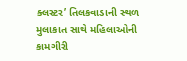ક્લસ્ટર’ તિલકવાડાની સ્થળ મુલાકાત સાથે મહિલાઓની કામગીરી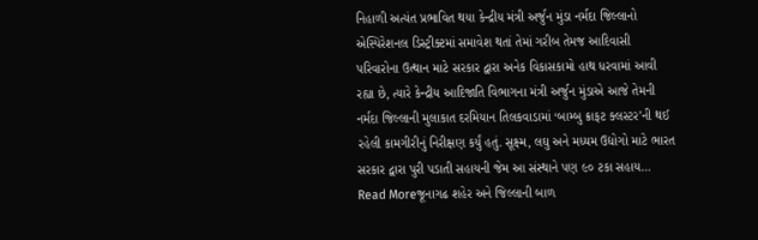નિહાળી અત્યંત પ્રભાવિત થયા કેન્દ્રીય મંત્રી અર્જુન મુંડા નર્મદા જિલ્લાનો એસ્પિરેશનલ ડિસ્ટ્રીક્ટમાં સમાવેશ થતાં તેમાં ગરીબ તેમજ આદિવાસી પરિવારોના ઉત્થાન માટે સરકાર દ્વારા અનેક વિકાસકામો હાથ ધરવામાં આવી રહ્યા છે, ત્યારે કેન્દ્રીય આદિજાતિ વિભાગના મંત્રી અર્જુન મુંડાએ આજે તેમની નર્મદા જિલ્લાની મુલાકાત દરમિયાન તિલકવાડામાં ‘બામ્બુ ક્રાફટ ક્લસ્ટર’ની થઈ રહેલી કામગીરીનું નિરીક્ષણ કર્યું હતું. સૂક્ષ્મ, લઘુ અને મધ્યમ ઉદ્યોગો માટે ભારત સરકાર દ્વારા પુરી પડાતી સહાયની જેમ આ સંસ્થાને પણ ૯૦ ટકા સહાય…
Read Moreજૂનાગઢ શહેર અને જિલ્લાની બાળ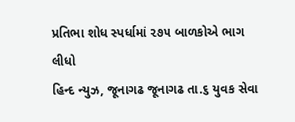પ્રતિભા શોધ સ્પર્ધામાં ૨૭૫ બાળકોએ ભાગ લીધો
હિન્દ ન્યુઝ, જૂનાગઢ જૂનાગઢ તા.૬ યુવક સેવા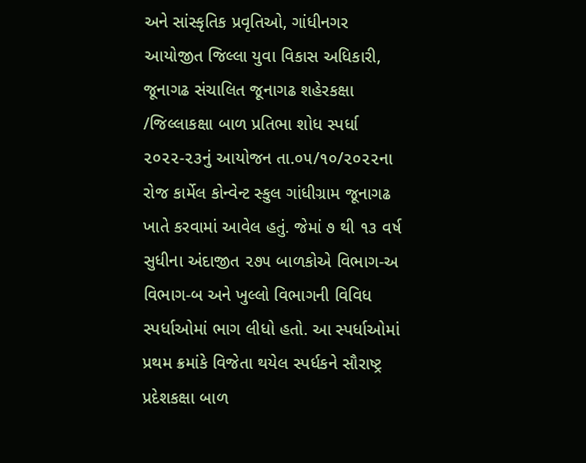અને સાંસ્કૃતિક પ્રવૃતિઓ, ગાંધીનગર આયોજીત જિલ્લા યુવા વિકાસ અધિકારી, જૂનાગઢ સંચાલિત જૂનાગઢ શહેરકક્ષા /જિલ્લાકક્ષા બાળ પ્રતિભા શોધ સ્પર્ધા ૨૦૨૨-૨૩નું આયોજન તા.૦૫/૧૦/૨૦૨૨ના રોજ કાર્મેલ કોન્વેન્ટ સ્કુલ ગાંધીગ્રામ જૂનાગઢ ખાતે કરવામાં આવેલ હતું. જેમાં ૭ થી ૧૩ વર્ષ સુધીના અંદાજીત ૨૭૫ બાળકોએ વિભાગ-અ વિભાગ-બ અને ખુલ્લો વિભાગની વિવિધ સ્પર્ધાઓમાં ભાગ લીધો હતો. આ સ્પર્ધાઓમાં પ્રથમ ક્રમાંકે વિજેતા થયેલ સ્પર્ધકને સૌરાષ્ટ્ર પ્રદેશકક્ષા બાળ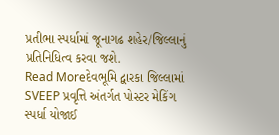પ્રતીભા સ્પર્ધામાં જૂનાગઢ શહેર/જિલ્લાનું પ્રતિનિધિત્વ કરવા જશે.
Read Moreદેવભૂમિ દ્વારકા જિલ્લામાં SVEEP પ્રવૃત્તિ અંતર્ગત પોસ્ટર મેકિંગ સ્પર્ધા યોજાઈ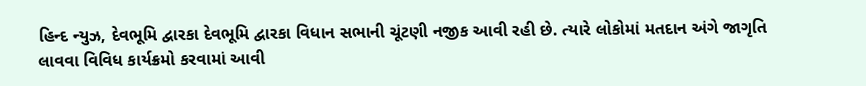હિન્દ ન્યુઝ, દેવભૂમિ દ્વારકા દેવભૂમિ દ્વારકા વિધાન સભાની ચૂંટણી નજીક આવી રહી છે. ત્યારે લોકોમાં મતદાન અંગે જાગૃતિ લાવવા વિવિધ કાર્યક્રમો કરવામાં આવી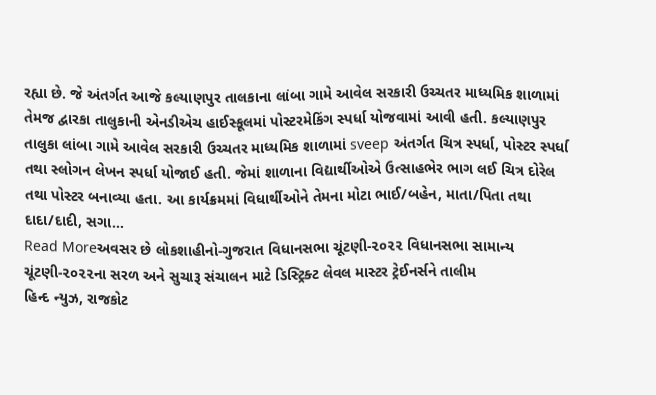રહ્યા છે. જે અંતર્ગત આજે કલ્યાણપુર તાલકાના લાંબા ગામે આવેલ સરકારી ઉચ્ચતર માધ્યમિક શાળામાં તેમજ દ્વારકા તાલુકાની એનડીએચ હાઈસ્કૂલમાં પોસ્ટરમેકિંગ સ્પર્ધા યોજવામાં આવી હતી. કલ્યાણપુર તાલુકા લાંબા ગામે આવેલ સરકારી ઉચ્ચતર માધ્યમિક શાળામાં sveep અંતર્ગત ચિત્ર સ્પર્ધા, પોસ્ટર સ્પર્ધા તથા સ્લોગન લેખન સ્પર્ધા યોજાઈ હતી. જેમાં શાળાના વિદ્યાર્થીઓએ ઉત્સાહભેર ભાગ લઈ ચિત્ર દોરેલ તથા પોસ્ટર બનાવ્યા હતા. આ કાર્યક્રમમાં વિધાર્થીઓને તેમના મોટા ભાઈ/બહેન, માતા/પિતા તથા દાદા/દાદી, સગા…
Read Moreઅવસર છે લોકશાહીનો-ગુજરાત વિધાનસભા ચૂંટણી-૨૦૨૨ વિધાનસભા સામાન્ય ચૂંટણી-૨૦૨૨ના સરળ અને સુચારૂ સંચાલન માટે ડિસ્ટ્રિક્ટ લેવલ માસ્ટર ટ્રેઈનર્સને તાલીમ
હિન્દ ન્યુઝ, રાજકોટ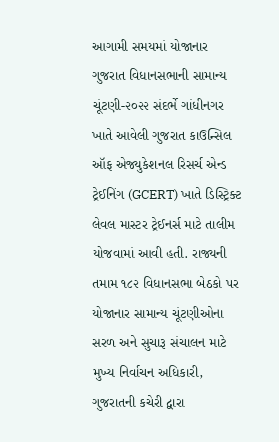આગામી સમયમાં યોજાનાર ગુજરાત વિધાનસભાની સામાન્ય ચૂંટણી-૨૦૨૨ સંદર્ભે ગાંધીનગર ખાતે આવેલી ગુજરાત કાઉન્સિલ ઑફ એજ્યુકેશનલ રિસર્ચ એન્ડ ટ્રેઈનિંગ (GCERT) ખાતે ડિસ્ટ્રિક્ટ લેવલ માસ્ટર ટ્રેઈનર્સ માટે તાલીમ યોજવામાં આવી હતી. રાજ્યની તમામ ૧૮૨ વિધાનસભા બેઠકો પર યોજાનાર સામાન્ય ચૂંટણીઓના સરળ અને સુચારૂ સંચાલન માટે મુખ્ય નિર્વાચન અધિકારી, ગુજરાતની કચેરી દ્વારા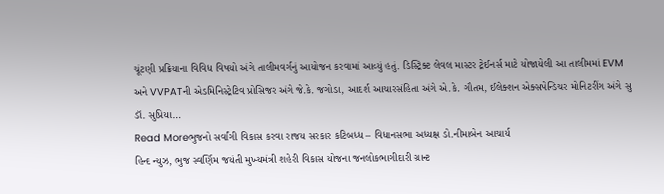ચૂંટણી પ્રક્રિયાના વિવિધ વિષયો અંગે તાલીમવર્ગનું આયોજન કરવામાં આવ્યું હતું. ડિસ્ટ્રિક્ટ લેવલ માસ્ટર ટ્રેઈનર્સ માટે યોજાયેલી આ તાલીમમાં EVM અને VVPATની એડમિનિસ્ટ્રેટિવ પ્રોસિજર અંગે જે.કે. જગોડા, આદર્શ આચારસંહિતા અંગે એ.કે. ગૌતમ, ઈલેક્શન એક્સપેન્ડિચર મોનિટરીંગ અંગે સુ ડૉ. સુપ્રિયા…
Read Moreભુજનો સર્વાંગી વિકાસ કરવા રાજય સરકાર કટિબધ્ધ – વિધાનસભા અધ્યક્ષ ડો.નીમાબેન આચાર્ય
હિન્દ ન્યુઝ, ભુજ સ્વર્ણિમ જયંતી મુખ્યમંત્રી શહેરી વિકાસ યોજના જનલોકભાગીદારી ગ્રાન્ટ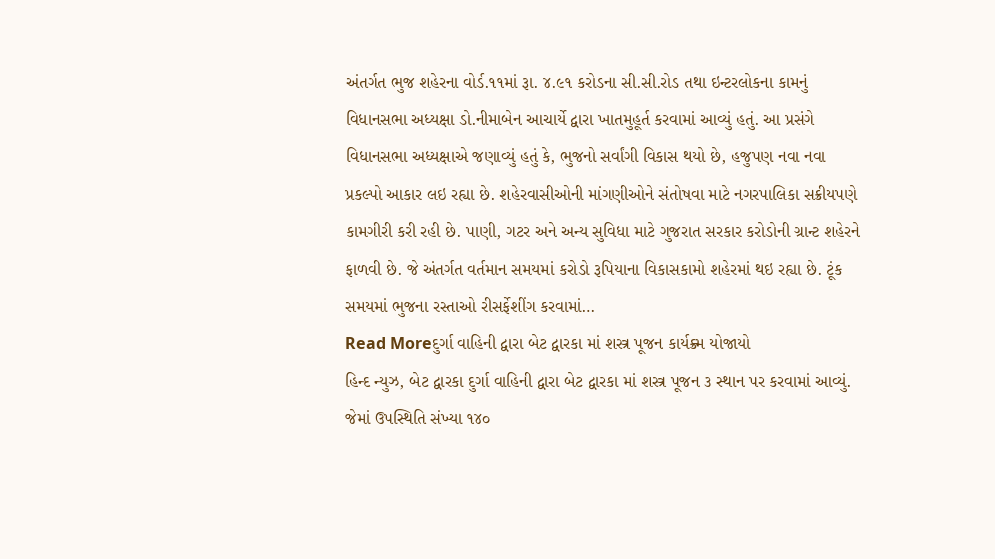અંતર્ગત ભુજ શહેરના વોર્ડ.૧૧માં રૂા. ૪.૯૧ કરોડના સી.સી.રોડ તથા ઇન્ટરલોકના કામનું વિધાનસભા અધ્યક્ષા ડો.નીમાબેન આચાર્યે દ્વારા ખાતમુહૂર્ત કરવામાં આવ્યું હતું. આ પ્રસંગે વિધાનસભા અધ્યક્ષાએ જણાવ્યું હતું કે, ભુજનો સર્વાંગી વિકાસ થયો છે, હજુપણ નવા નવા પ્રકલ્પો આકાર લઇ રહ્યા છે. શહેરવાસીઓની માંગણીઓને સંતોષવા માટે નગરપાલિકા સક્રીયપણે કામગીરી કરી રહી છે. પાણી, ગટર અને અન્ય સુવિધા માટે ગુજરાત સરકાર કરોડોની ગ્રાન્ટ શહેરને ફાળવી છે. જે અંતર્ગત વર્તમાન સમયમાં કરોડો રૂપિયાના વિકાસકામો શહેરમાં થઇ રહ્યા છે. ટૂંક સમયમાં ભુજના રસ્તાઓ રીસર્ફેશીંગ કરવામાં…
Read Moreદુર્ગા વાહિની દ્વારા બેટ દ્વારકા માં શસ્ત્ર પૂજન કાર્યક્ર્મ યોજાયો
હિન્દ ન્યુઝ, બેટ દ્વારકા દુર્ગા વાહિની દ્વારા બેટ દ્વારકા માં શસ્ત્ર પૂજન ૩ સ્થાન પર કરવામાં આવ્યું. જેમાં ઉપસ્થિતિ સંખ્યા ૧૪૦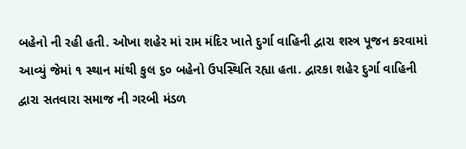બહેનો ની રહી હતી. ઓખા શહેર માં રામ મંદિર ખાતે દુર્ગા વાહિની દ્વારા શસ્ત્ર પૂજન કરવામાં આવ્યું જેમાં ૧ સ્થાન માંથી કુલ ૬૦ બહેનો ઉપસ્થિતિ રહ્યા હતા. દ્વારકા શહેર દુર્ગા વાહિની દ્વારા સતવારા સમાજ ની ગરબી મંડળ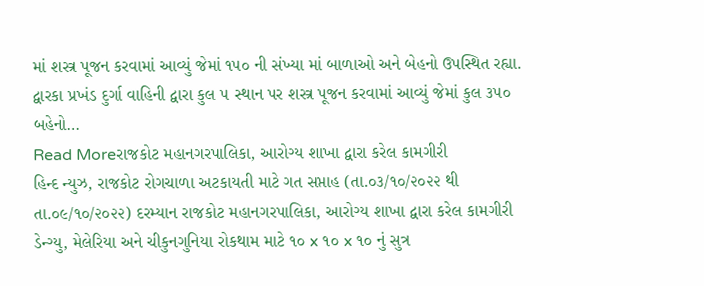માં શસ્ત્ર પૂજન કરવામાં આવ્યું જેમાં ૧૫૦ ની સંખ્યા માં બાળાઓ અને બેહનો ઉપસ્થિત રહ્યા. દ્વારકા પ્રખંડ દુર્ગા વાહિની દ્વારા કુલ ૫ સ્થાન પર શસ્ત્ર પૂજન કરવામાં આવ્યું જેમાં કુલ ૩૫૦ બહેનો…
Read Moreરાજકોટ મહાનગરપાલિકા, આરોગ્ય શાખા દ્વારા કરેલ કામગીરી
હિન્દ ન્યુઝ, રાજકોટ રોગચાળા અટકાયતી માટે ગત સપ્તાહ (તા.૦૩/૧૦/૨૦૨૨ થી તા.૦૯/૧૦/૨૦૨૨) દરમ્યાન રાજકોટ મહાનગરપાલિકા, આરોગ્ય શાખા દ્વારા કરેલ કામગીરી ડેન્ગ્યુ, મેલેરિયા અને ચીકુનગુનિયા રોકથામ માટે ૧૦ x ૧૦ x ૧૦ નું સુત્ર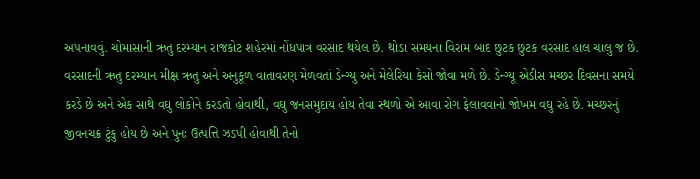અ૫નાવવું. ચોમાસાની ઋતુ દરમ્યાન રાજકોટ શહેરમાં નોંધપાત્ર વરસાદ થયેલ છે. થોડા સમયના વિરામ બાદ છુટક છુટક વરસાદ હાલ ચાલુ જ છે. વરસાદની ઋતુ દરમ્યાન મીક્ષ ઋતુ અને અનુકૂળ વાતાવરણ મેળવતાં ડેન્ગ્યુ અને મેલેરિયા કેસો જોવા મળે છે. ડેન્ગ્યૂ એડીસ મચ્છર દિવસના સમયે કરડે છે અને એક સાથે વઘુ લોકોને કરડતો હોવાથી, વઘુ જનસમુદાય હોય તેવા સ્થળો એ આવા રોગ ફેલાવવાનો જોખમ વઘુ રહે છે. મચ્છરનું જીવનચક્ર ટુંકુ હોય છે અને પુનઃ ઉત્પત્તિ ઝડપી હોવાથી તેનો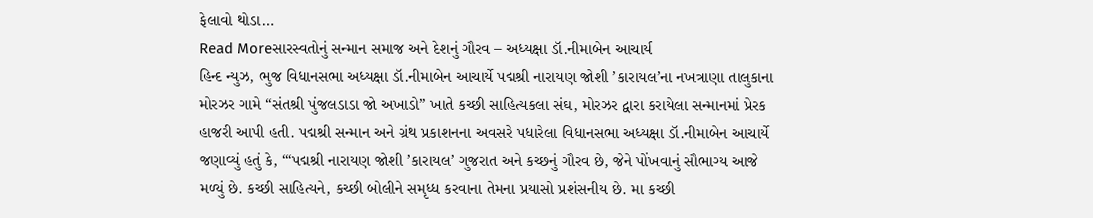ફેલાવો થોડા…
Read Moreસારસ્વતોનું સન્માન સમાજ અને દેશનું ગૌરવ – અધ્યક્ષા ડૉ.નીમાબેન આચાર્ય
હિન્દ ન્યુઝ, ભુજ વિધાનસભા અધ્યક્ષા ડૉ.નીમાબેન આચાર્યે પદ્મશ્રી નારાયણ જોશી ’કારાયલ’ના નખત્રાણા તાલુકાના મોરઝર ગામે “સંતશ્રી પુંજલડાડા જો અખાડો” ખાતે કચ્છી સાહિત્યકલા સંઘ, મોરઝર દ્વારા કરાયેલા સન્માનમાં પ્રેરક હાજરી આપી હતી. પદ્મશ્રી સન્માન અને ગ્રંથ પ્રકાશનના અવસરે પધારેલા વિધાનસભા અધ્યક્ષા ડૉ.નીમાબેન આચાર્યે જણાવ્યું હતું કે, ‘“પદ્મશ્રી નારાયણ જોશી ’કારાયલ’ ગુજરાત અને કચ્છનું ગૌરવ છે, જેને પોંખવાનું સૌભાગ્ય આજે મળ્યું છે. કચ્છી સાહિત્યને, કચ્છી બોલીને સમૃધ્ધ કરવાના તેમના પ્રયાસો પ્રશંસનીય છે. મા કચ્છી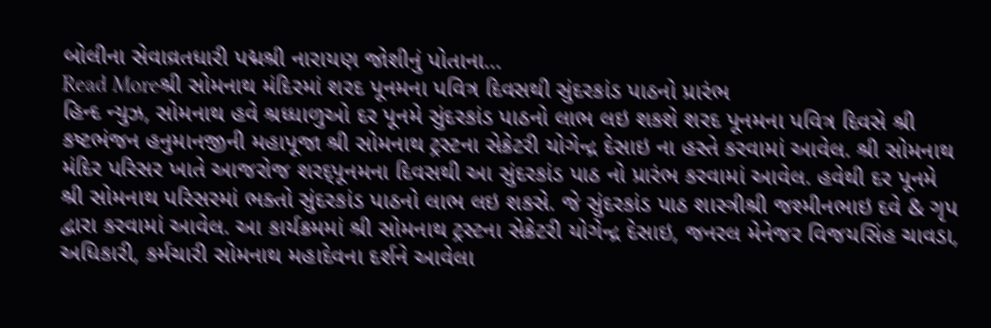બોલીના સેવાવ્રતધારી પદ્મશ્રી નારાયણ જોશીનું પોતાના…
Read Moreશ્રી સોમનાથ મંદિરમાં શરદ પૂનમના પવિત્ર દિવસથી સુંદરકાંડ પાઠનો પ્રારંભ
હિન્દ ન્યુઝ, સોમનાથ હવે શ્રધ્ધાળુઓ દર પૂનમે સુંદરકાંડ પાઠનો લાભ લઇ શકશે શરદ પૂનમના પવિત્ર દિવસે શ્રી કષ્ટભંજન હનુમાનજીની મહાપૂજા શ્રી સોમનાથ ટ્રસ્ટના સેક્રેટરી યોગેન્દ્ર દેસાઇ ના હસ્તે કરવામાં આવેલ. શ્રી સોમનાથ મંદિર પરિસર ખાતે આજરોજ શરદ્પૂનમના દિવસથી આ સુંદરકાંડ પાઠ નો પ્રારંભ કરવામાં આવેલ. હવેથી દર પૂનમે શ્રી સોમનાથ પરિસરમાં ભક્તો સુંદરકાંડ પાઠનો લાભ લઇ શકસે. જે સુંદરકાંડ પાઠ શાસ્ત્રીશ્રી જશ્મીનભાઇ દવે & ગૃપ દ્વારા કરવામાં આવેલ. આ કાર્યક્રમમાં શ્રી સોમનાથ ટ્રસ્ટના સેક્રેટરી યોગેન્દ્ર દેસાઇ, જનરલ મેનેજર વિજયસિંહ ચાવડા, અધિકારી, કર્મચારી સોમનાથ મહાદેવના દર્શને આવેલા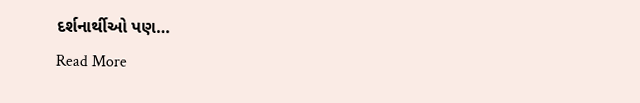દર્શનાર્થીઓ પણ…
Read More